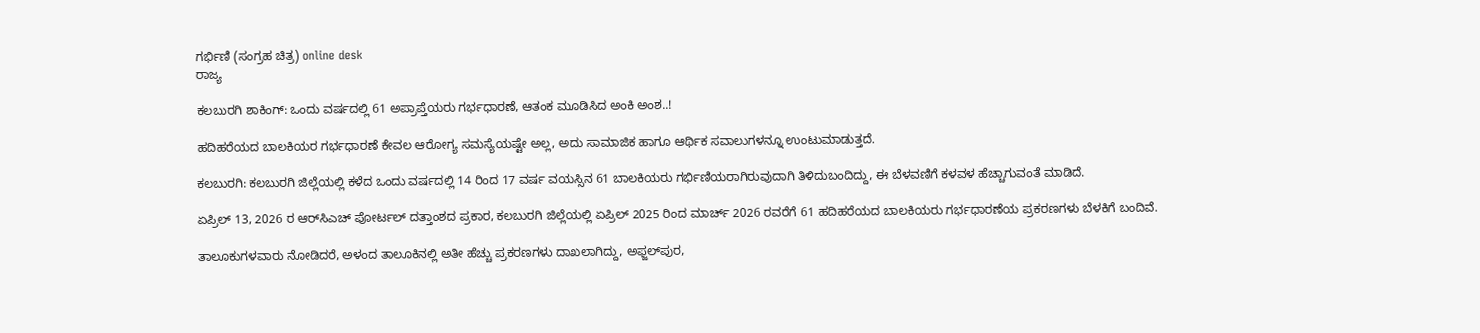ಗರ್ಭಿಣಿ (ಸಂಗ್ರಹ ಚಿತ್ರ) online desk
ರಾಜ್ಯ

ಕಲಬುರಗಿ ಶಾಕಿಂಗ್: ಒಂದು ವರ್ಷದಲ್ಲಿ 61 ಅಪ್ರಾಪ್ತೆಯರು ಗರ್ಭಧಾರಣೆ, ಆತಂಕ ಮೂಡಿಸಿದ ಅಂಕಿ ಅಂಶ..!

ಹದಿಹರೆಯದ ಬಾಲಕಿಯರ ಗರ್ಭಧಾರಣೆ ಕೇವಲ ಆರೋಗ್ಯ ಸಮಸ್ಯೆಯಷ್ಟೇ ಅಲ್ಲ, ಅದು ಸಾಮಾಜಿಕ ಹಾಗೂ ಆರ್ಥಿಕ ಸವಾಲುಗಳನ್ನೂ ಉಂಟುಮಾಡುತ್ತದೆ.

ಕಲಬುರಗಿ: ಕಲಬುರಗಿ ಜಿಲ್ಲೆಯಲ್ಲಿ ಕಳೆದ ಒಂದು ವರ್ಷದಲ್ಲಿ 14 ರಿಂದ 17 ವರ್ಷ ವಯಸ್ಸಿನ 61 ಬಾಲಕಿಯರು ಗರ್ಭಿಣಿಯರಾಗಿರುವುದಾಗಿ ತಿಳಿದುಬಂದಿದ್ದು, ಈ ಬೆಳವಣಿಗೆ ಕಳವಳ ಹೆಚ್ಚಾಗುವಂತೆ ಮಾಡಿದೆ.

ಏಪ್ರಿಲ್ 13, 2026 ರ ಆರ್‌ಸಿಎಚ್ ಪೋರ್ಟಲ್ ದತ್ತಾಂಶದ ಪ್ರಕಾರ, ಕಲಬುರಗಿ ಜಿಲ್ಲೆಯಲ್ಲಿ ಏಪ್ರಿಲ್ 2025 ರಿಂದ ಮಾರ್ಚ್ 2026 ರವರೆಗೆ 61 ಹದಿಹರೆಯದ ಬಾಲಕಿಯರು ಗರ್ಭಧಾರಣೆಯ ಪ್ರಕರಣಗಳು ಬೆಳಕಿಗೆ ಬಂದಿವೆ.

ತಾಲೂಕುಗಳವಾರು ನೋಡಿದರೆ, ಅಳಂದ ತಾಲೂಕಿನಲ್ಲಿ ಅತೀ ಹೆಚ್ಚು ಪ್ರಕರಣಗಳು ದಾಖಲಾಗಿದ್ದು, ಅಫ್ಜಲ್‌ಪುರ,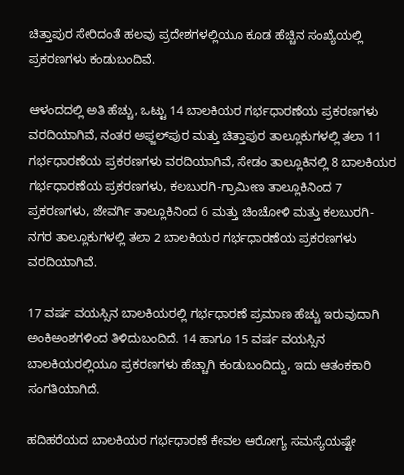ಚಿತ್ತಾಪುರ ಸೇರಿದಂತೆ ಹಲವು ಪ್ರದೇಶಗಳಲ್ಲಿಯೂ ಕೂಡ ಹೆಚ್ಚಿನ ಸಂಖ್ಯೆಯಲ್ಲಿ ಪ್ರಕರಣಗಳು ಕಂಡುಬಂದಿವೆ.

ಆಳಂದದಲ್ಲಿ ಅತಿ ಹೆಚ್ಚು, ಒಟ್ಟು 14 ಬಾಲಕಿಯರ ಗರ್ಭಧಾರಣೆಯ ಪ್ರಕರಣಗಳು ವರದಿಯಾಗಿವೆ, ನಂತರ ಅಫ್ಜಲ್‌ಪುರ ಮತ್ತು ಚಿತ್ತಾಪುರ ತಾಲ್ಲೂಕುಗಳಲ್ಲಿ ತಲಾ 11 ಗರ್ಭಧಾರಣೆಯ ಪ್ರಕರಣಗಳು ವರದಿಯಾಗಿವೆ, ಸೇಡಂ ತಾಲ್ಲೂಕಿನಲ್ಲಿ 8 ಬಾಲಕಿಯರ ಗರ್ಭಧಾರಣೆಯ ಪ್ರಕರಣಗಳು, ಕಲಬುರಗಿ-ಗ್ರಾಮೀಣ ತಾಲ್ಲೂಕಿನಿಂದ 7 ಪ್ರಕರಣಗಳು, ಜೇವರ್ಗಿ ತಾಲ್ಲೂಕಿನಿಂದ 6 ಮತ್ತು ಚಿಂಚೋಳಿ ಮತ್ತು ಕಲಬುರಗಿ-ನಗರ ತಾಲ್ಲೂಕುಗಳಲ್ಲಿ ತಲಾ 2 ಬಾಲಕಿಯರ ಗರ್ಭಧಾರಣೆಯ ಪ್ರಕರಣಗಳು ವರದಿಯಾಗಿವೆ.

17 ವರ್ಷ ವಯಸ್ಸಿನ ಬಾಲಕಿಯರಲ್ಲಿ ಗರ್ಭಧಾರಣೆ ಪ್ರಮಾಣ ಹೆಚ್ಚು ಇರುವುದಾಗಿ ಅಂಕಿಅಂಶಗಳಿಂದ ತಿಳಿದುಬಂದಿದೆ. 14 ಹಾಗೂ 15 ವರ್ಷ ವಯಸ್ಸಿನ ಬಾಲಕಿಯರಲ್ಲಿಯೂ ಪ್ರಕರಣಗಳು ಹೆಚ್ಚಾಗಿ ಕಂಡುಬಂದಿದ್ದು, ಇದು ಆತಂಕಕಾರಿ ಸಂಗತಿಯಾಗಿದೆ.

ಹದಿಹರೆಯದ ಬಾಲಕಿಯರ ಗರ್ಭಧಾರಣೆ ಕೇವಲ ಆರೋಗ್ಯ ಸಮಸ್ಯೆಯಷ್ಟೇ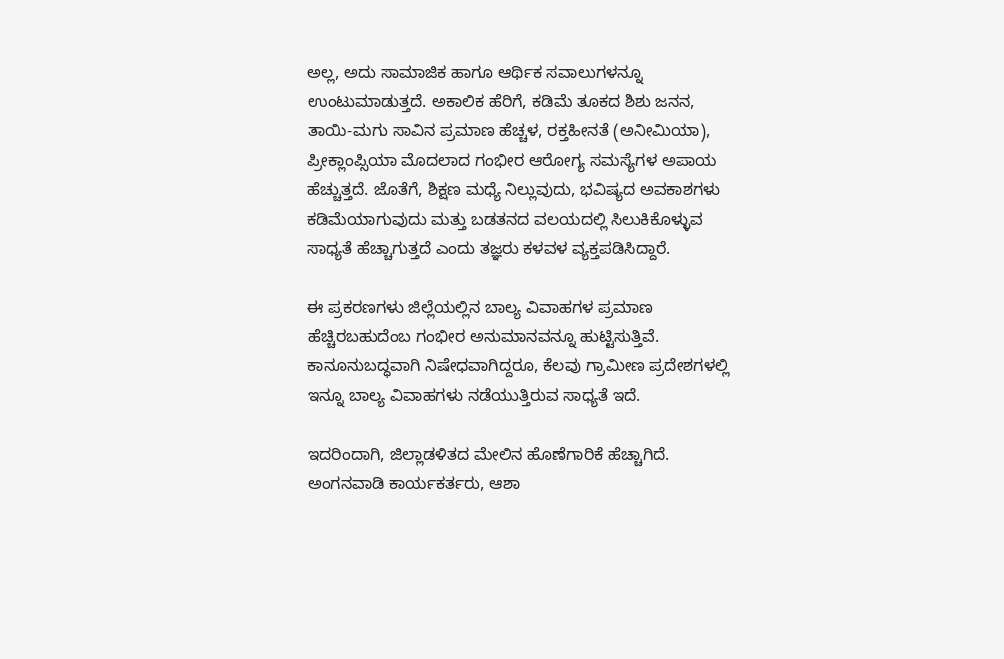ಅಲ್ಲ, ಅದು ಸಾಮಾಜಿಕ ಹಾಗೂ ಆರ್ಥಿಕ ಸವಾಲುಗಳನ್ನೂ ಉಂಟುಮಾಡುತ್ತದೆ. ಅಕಾಲಿಕ ಹೆರಿಗೆ, ಕಡಿಮೆ ತೂಕದ ಶಿಶು ಜನನ, ತಾಯಿ-ಮಗು ಸಾವಿನ ಪ್ರಮಾಣ ಹೆಚ್ಚಳ, ರಕ್ತಹೀನತೆ (ಅನೀಮಿಯಾ), ಪ್ರೀಕ್ಲಾಂಪ್ಸಿಯಾ ಮೊದಲಾದ ಗಂಭೀರ ಆರೋಗ್ಯ ಸಮಸ್ಯೆಗಳ ಅಪಾಯ ಹೆಚ್ಚುತ್ತದೆ. ಜೊತೆಗೆ, ಶಿಕ್ಷಣ ಮಧ್ಯೆ ನಿಲ್ಲುವುದು, ಭವಿಷ್ಯದ ಅವಕಾಶಗಳು ಕಡಿಮೆಯಾಗುವುದು ಮತ್ತು ಬಡತನದ ವಲಯದಲ್ಲಿ ಸಿಲುಕಿಕೊಳ್ಳುವ ಸಾಧ್ಯತೆ ಹೆಚ್ಚಾಗುತ್ತದೆ ಎಂದು ತಜ್ಞರು ಕಳವಳ ವ್ಯಕ್ತಪಡಿಸಿದ್ದಾರೆ.

ಈ ಪ್ರಕರಣಗಳು ಜಿಲ್ಲೆಯಲ್ಲಿನ ಬಾಲ್ಯ ವಿವಾಹಗಳ ಪ್ರಮಾಣ ಹೆಚ್ಚಿರಬಹುದೆಂಬ ಗಂಭೀರ ಅನುಮಾನವನ್ನೂ ಹುಟ್ಟಿಸುತ್ತಿವೆ. ಕಾನೂನುಬದ್ಧವಾಗಿ ನಿಷೇಧವಾಗಿದ್ದರೂ, ಕೆಲವು ಗ್ರಾಮೀಣ ಪ್ರದೇಶಗಳಲ್ಲಿ ಇನ್ನೂ ಬಾಲ್ಯ ವಿವಾಹಗಳು ನಡೆಯುತ್ತಿರುವ ಸಾಧ್ಯತೆ ಇದೆ.

ಇದರಿಂದಾಗಿ, ಜಿಲ್ಲಾಡಳಿತದ ಮೇಲಿನ ಹೊಣೆಗಾರಿಕೆ ಹೆಚ್ಚಾಗಿದೆ. ಅಂಗನವಾಡಿ ಕಾರ್ಯಕರ್ತರು, ಆಶಾ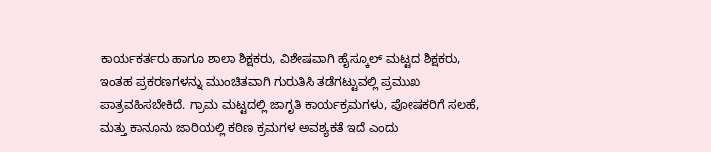ಕಾರ್ಯಕರ್ತರು ಹಾಗೂ ಶಾಲಾ ಶಿಕ್ಷಕರು, ವಿಶೇಷವಾಗಿ ಹೈಸ್ಕೂಲ್ ಮಟ್ಟದ ಶಿಕ್ಷಕರು, ಇಂತಹ ಪ್ರಕರಣಗಳನ್ನು ಮುಂಚಿತವಾಗಿ ಗುರುತಿಸಿ ತಡೆಗಟ್ಟುವಲ್ಲಿ ಪ್ರಮುಖ ಪಾತ್ರವಹಿಸಬೇಕಿದೆ. ಗ್ರಾಮ ಮಟ್ಟದಲ್ಲಿ ಜಾಗೃತಿ ಕಾರ್ಯಕ್ರಮಗಳು, ಪೋಷಕರಿಗೆ ಸಲಹೆ, ಮತ್ತು ಕಾನೂನು ಜಾರಿಯಲ್ಲಿ ಕಠಿಣ ಕ್ರಮಗಳ ಅವಶ್ಯಕತೆ ಇದೆ ಎಂದು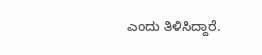ಎಂದು ತಿಳಿಸಿದ್ದಾರೆ.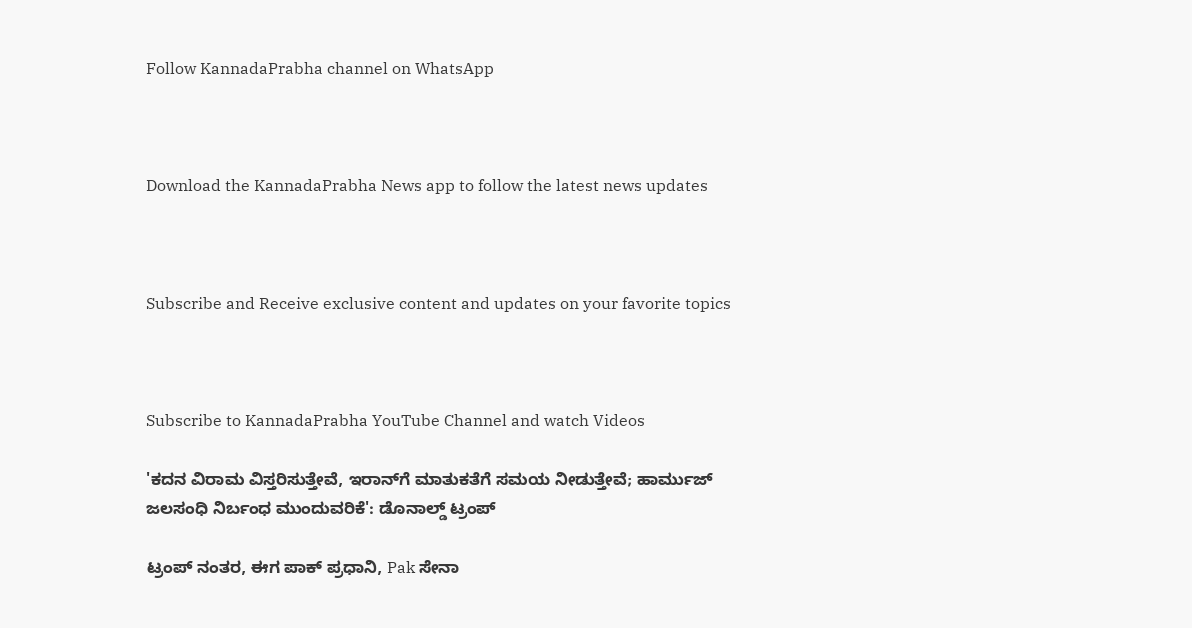Follow KannadaPrabha channel on WhatsApp



Download the KannadaPrabha News app to follow the latest news updates



Subscribe and Receive exclusive content and updates on your favorite topics



Subscribe to KannadaPrabha YouTube Channel and watch Videos

'ಕದನ ವಿರಾಮ ವಿಸ್ತರಿಸುತ್ತೇವೆ, ಇರಾನ್‌ಗೆ ಮಾತುಕತೆಗೆ ಸಮಯ ನೀಡುತ್ತೇವೆ; ಹಾರ್ಮುಜ್ ಜಲಸಂಧಿ ನಿರ್ಬಂಧ ಮುಂದುವರಿಕೆ': ಡೊನಾಲ್ಡ್ ಟ್ರಂಪ್

ಟ್ರಂಪ್ ನಂತರ, ಈಗ ಪಾಕ್ ಪ್ರಧಾನಿ, Pak ಸೇನಾ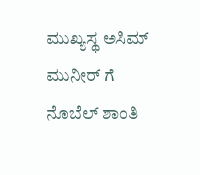ಮುಖ್ಯಸ್ಥ ಅಸಿಮ್ ಮುನೀರ್ ಗೆ ನೊಬೆಲ್ ಶಾಂತಿ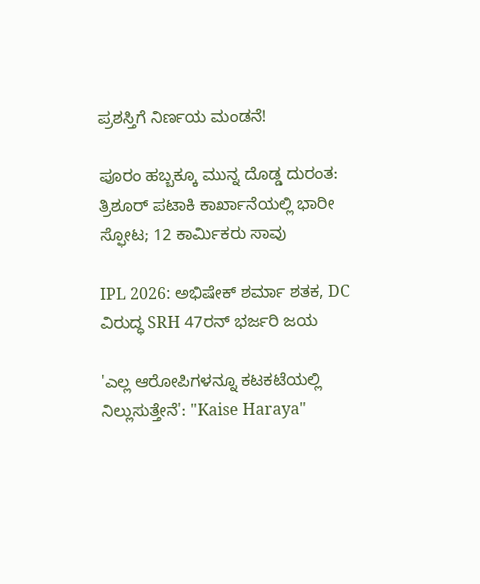ಪ್ರಶಸ್ತಿಗೆ ನಿರ್ಣಯ ಮಂಡನೆ!

ಪೂರಂ ಹಬ್ಬಕ್ಕೂ ಮುನ್ನ ದೊಡ್ಡ ದುರಂತ: ತ್ರಿಶೂರ್‌ ಪಟಾಕಿ ಕಾರ್ಖಾನೆಯಲ್ಲಿ ಭಾರೀ ಸ್ಫೋಟ; 12 ಕಾರ್ಮಿಕರು ಸಾವು

IPL 2026: ಅಭಿಷೇಕ್ ಶರ್ಮಾ ಶತಕ, DC ವಿರುದ್ಧ SRH 47ರನ್ ಭರ್ಜರಿ ಜಯ

'ಎಲ್ಲ ಆರೋಪಿಗಳನ್ನೂ ಕಟಕಟೆಯಲ್ಲಿ ನಿಲ್ಲುಸುತ್ತೇನೆ': "Kaise Haraya"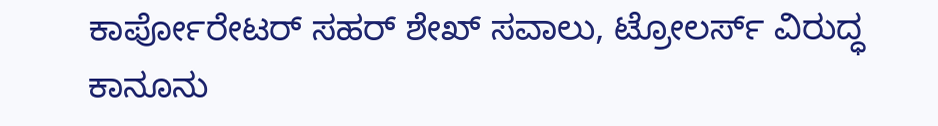ಕಾರ್ಪೋರೇಟರ್ ಸಹರ್ ಶೇಖ್ ಸವಾಲು, ಟ್ರೋಲರ್ಸ್ ವಿರುದ್ಧ ಕಾನೂನು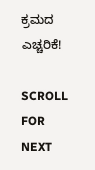ಕ್ರಮದ ಎಚ್ಚರಿಕೆ!

SCROLL FOR NEXT